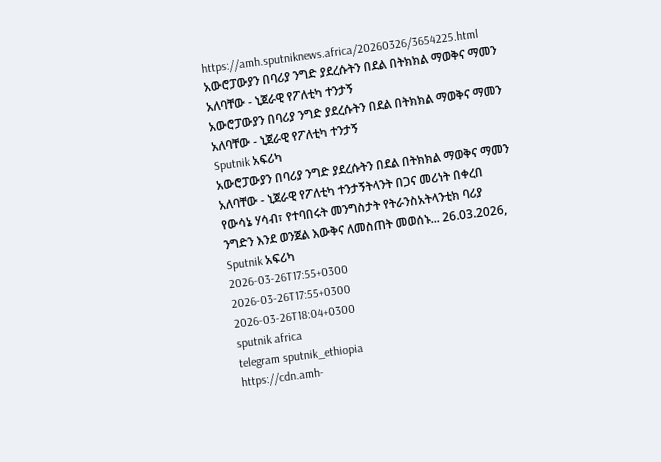https://amh.sputniknews.africa/20260326/3654225.html
አውሮፓውያን በባሪያ ንግድ ያደረሱትን በደል በትክክል ማወቅና ማመን አለባቸው - ኒጀራዊ የፖለቲካ ተንታኝ
አውሮፓውያን በባሪያ ንግድ ያደረሱትን በደል በትክክል ማወቅና ማመን አለባቸው - ኒጀራዊ የፖለቲካ ተንታኝ
Sputnik አፍሪካ
አውሮፓውያን በባሪያ ንግድ ያደረሱትን በደል በትክክል ማወቅና ማመን አለባቸው - ኒጀራዊ የፖለቲካ ተንታኝትላንት በጋና መሪነት በቀረበ የውሳኔ ሃሳብ፣ የተባበሩት መንግስታት የትራንስአትላንቲክ ባሪያ ንግድን እንደ ወንጀል እውቅና ለመስጠት መወሰኑ... 26.03.2026, Sputnik አፍሪካ
2026-03-26T17:55+0300
2026-03-26T17:55+0300
2026-03-26T18:04+0300
sputnik africa
telegram sputnik_ethiopia
https://cdn.amh-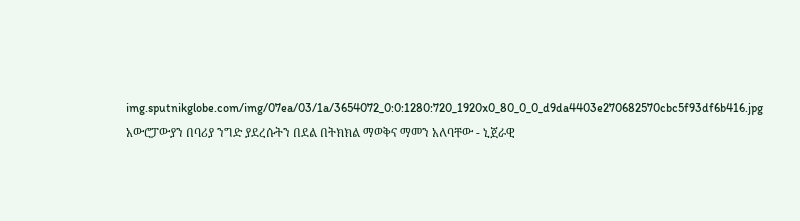img.sputnikglobe.com/img/07ea/03/1a/3654072_0:0:1280:720_1920x0_80_0_0_d9da4403e270682570cbc5f93df6b416.jpg
አውሮፓውያን በባሪያ ንግድ ያደረሱትን በደል በትክክል ማወቅና ማመን አለባቸው - ኒጀራዊ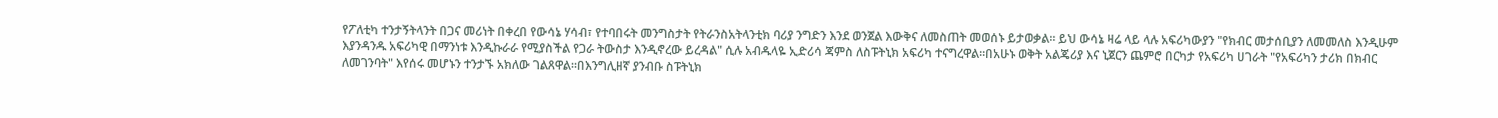የፖለቲካ ተንታኝትላንት በጋና መሪነት በቀረበ የውሳኔ ሃሳብ፣ የተባበሩት መንግስታት የትራንስአትላንቲክ ባሪያ ንግድን እንደ ወንጀል እውቅና ለመስጠት መወሰኑ ይታወቃል። ይህ ውሳኔ ዛሬ ላይ ላሉ አፍሪካውያን "የክብር መታሰቢያን ለመመለስ እንዲሁም እያንዳንዱ አፍሪካዊ በማንነቱ እንዲኩራራ የሚያስችል የጋራ ትውስታ እንዲኖረው ይረዳል" ሲሉ አብዱላዬ ኢድሪሳ ጃምስ ለስፑትኒክ አፍሪካ ተናግረዋል።በአሁኑ ወቅት አልጄሪያ እና ኒጀርን ጨምሮ በርካታ የአፍሪካ ሀገራት "የአፍሪካን ታሪክ በክብር ለመገንባት" እየሰሩ መሆኑን ተንታኙ አክለው ገልጸዋል።በእንግሊዘኛ ያንብቡ ስፑትኒክ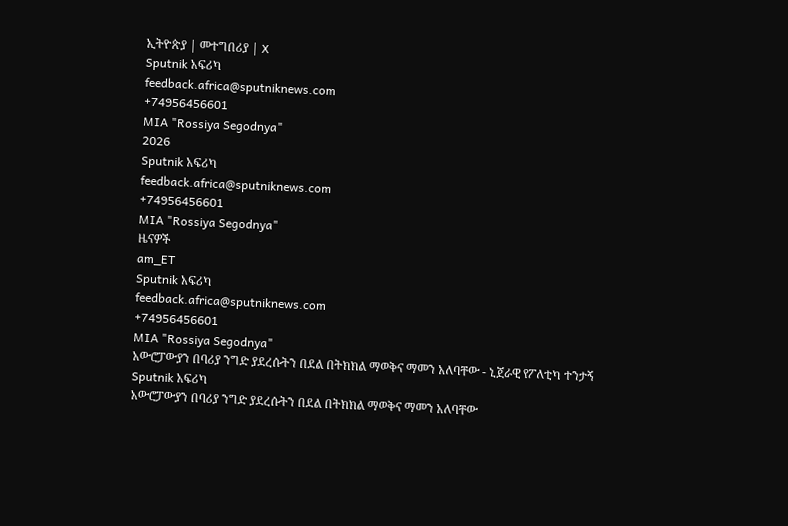ኢትዮጵያ | መተግበሪያ | X
Sputnik አፍሪካ
feedback.africa@sputniknews.com
+74956456601
MIA "Rossiya Segodnya"
2026
Sputnik አፍሪካ
feedback.africa@sputniknews.com
+74956456601
MIA "Rossiya Segodnya"
ዜናዎች
am_ET
Sputnik አፍሪካ
feedback.africa@sputniknews.com
+74956456601
MIA "Rossiya Segodnya"
አውሮፓውያን በባሪያ ንግድ ያደረሱትን በደል በትክክል ማወቅና ማመን አለባቸው - ኒጀራዊ የፖለቲካ ተንታኝ
Sputnik አፍሪካ
አውሮፓውያን በባሪያ ንግድ ያደረሱትን በደል በትክክል ማወቅና ማመን አለባቸው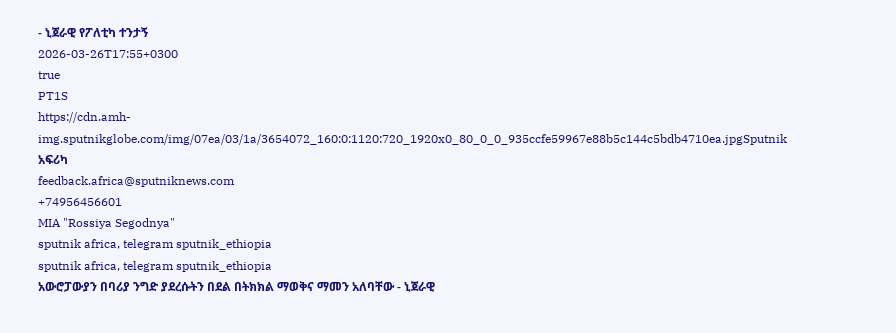- ኒጀራዊ የፖለቲካ ተንታኝ
2026-03-26T17:55+0300
true
PT1S
https://cdn.amh-img.sputnikglobe.com/img/07ea/03/1a/3654072_160:0:1120:720_1920x0_80_0_0_935ccfe59967e88b5c144c5bdb4710ea.jpgSputnik አፍሪካ
feedback.africa@sputniknews.com
+74956456601
MIA "Rossiya Segodnya"
sputnik africa, telegram sputnik_ethiopia
sputnik africa, telegram sputnik_ethiopia
አውሮፓውያን በባሪያ ንግድ ያደረሱትን በደል በትክክል ማወቅና ማመን አለባቸው - ኒጀራዊ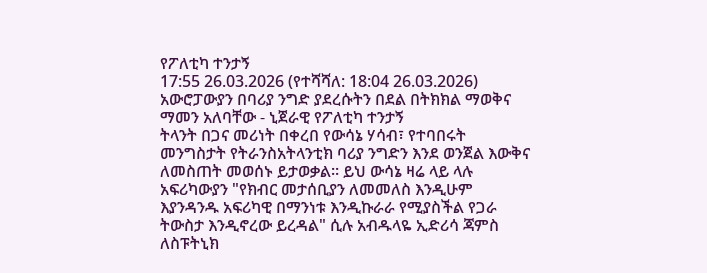የፖለቲካ ተንታኝ
17:55 26.03.2026 (የተሻሻለ: 18:04 26.03.2026) አውሮፓውያን በባሪያ ንግድ ያደረሱትን በደል በትክክል ማወቅና ማመን አለባቸው - ኒጀራዊ የፖለቲካ ተንታኝ
ትላንት በጋና መሪነት በቀረበ የውሳኔ ሃሳብ፣ የተባበሩት መንግስታት የትራንስአትላንቲክ ባሪያ ንግድን እንደ ወንጀል እውቅና ለመስጠት መወሰኑ ይታወቃል። ይህ ውሳኔ ዛሬ ላይ ላሉ አፍሪካውያን "የክብር መታሰቢያን ለመመለስ እንዲሁም እያንዳንዱ አፍሪካዊ በማንነቱ እንዲኩራራ የሚያስችል የጋራ ትውስታ እንዲኖረው ይረዳል" ሲሉ አብዱላዬ ኢድሪሳ ጃምስ ለስፑትኒክ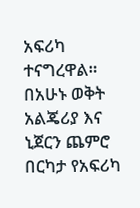አፍሪካ ተናግረዋል።
በአሁኑ ወቅት አልጄሪያ እና ኒጀርን ጨምሮ በርካታ የአፍሪካ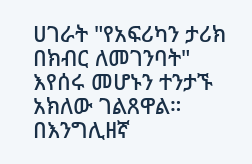ሀገራት "የአፍሪካን ታሪክ በክብር ለመገንባት" እየሰሩ መሆኑን ተንታኙ አክለው ገልጸዋል።
በእንግሊዘኛ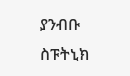ያንብቡ
ስፑትኒክ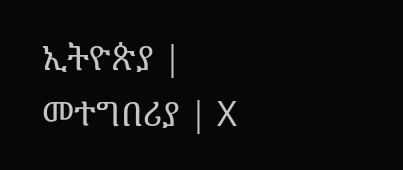ኢትዮጵያ | መተግበሪያ | X